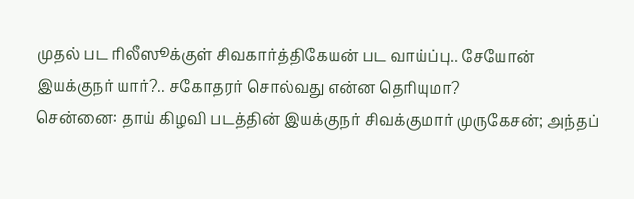முதல் பட ரிலீஸூக்குள் சிவகார்த்திகேயன் பட வாய்ப்பு.. சேயோன் இயக்குநர் யார்?.. சகோதரர் சொல்வது என்ன தெரியுமா?
சென்னை: தாய் கிழவி படத்தின் இயக்குநர் சிவக்குமார் முருகேசன்; அந்தப்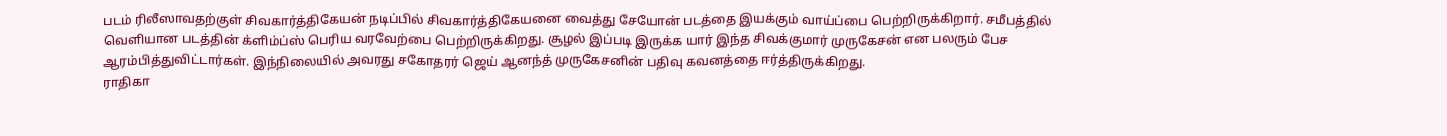படம் ரிலீஸாவதற்குள் சிவகார்த்திகேயன் நடிப்பில் சிவகார்த்திகேயனை வைத்து சேயோன் படத்தை இயக்கும் வாய்ப்பை பெற்றிருக்கிறார். சமீபத்தில் வெளியான படத்தின் க்ளிம்ப்ஸ் பெரிய வரவேற்பை பெற்றிருக்கிறது. சூழல் இப்படி இருக்க யார் இந்த சிவக்குமார் முருகேசன் என பலரும் பேச ஆரம்பித்துவிட்டார்கள். இந்நிலையில் அவரது சகோதரர் ஜெய் ஆனந்த் முருகேசனின் பதிவு கவனத்தை ஈர்த்திருக்கிறது.
ராதிகா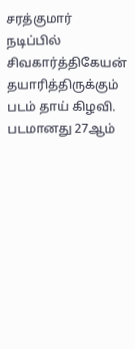சரத்குமார் நடிப்பில் சிவகார்த்திகேயன் தயாரித்திருக்கும் படம் தாய் கிழவி. படமானது 27ஆம்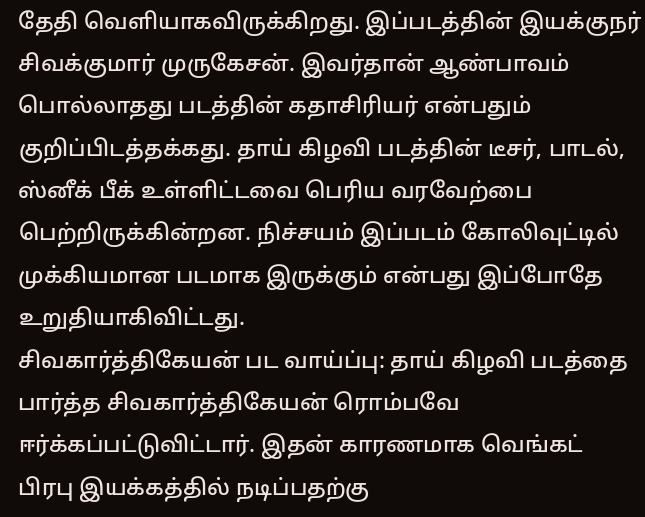தேதி வெளியாகவிருக்கிறது. இப்படத்தின் இயக்குநர் சிவக்குமார் முருகேசன். இவர்தான் ஆண்பாவம் பொல்லாதது படத்தின் கதாசிரியர் என்பதும் குறிப்பிடத்தக்கது. தாய் கிழவி படத்தின் டீசர், பாடல், ஸ்னீக் பீக் உள்ளிட்டவை பெரிய வரவேற்பை பெற்றிருக்கின்றன. நிச்சயம் இப்படம் கோலிவுட்டில் முக்கியமான படமாக இருக்கும் என்பது இப்போதே உறுதியாகிவிட்டது.
சிவகார்த்திகேயன் பட வாய்ப்பு: தாய் கிழவி படத்தை பார்த்த சிவகார்த்திகேயன் ரொம்பவே ஈர்க்கப்பட்டுவிட்டார். இதன் காரணமாக வெங்கட் பிரபு இயக்கத்தில் நடிப்பதற்கு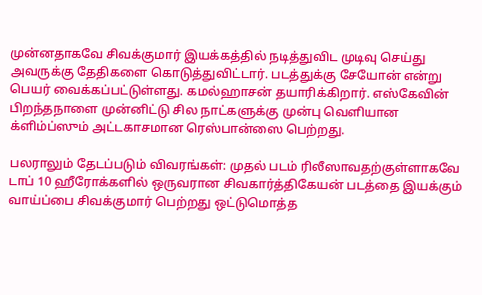முன்னதாகவே சிவக்குமார் இயக்கத்தில் நடித்துவிட முடிவு செய்து அவருக்கு தேதிகளை கொடுத்துவிட்டார். படத்துக்கு சேயோன் என்று பெயர் வைக்கப்பட்டுள்ளது. கமல்ஹாசன் தயாரிக்கிறார். எஸ்கேவின் பிறந்தநாளை முன்னிட்டு சில நாட்களுக்கு முன்பு வெளியான க்ளிம்ப்ஸும் அட்டகாசமான ரெஸ்பான்ஸை பெற்றது.

பலராலும் தேடப்படும் விவரங்கள்: முதல் படம் ரிலீஸாவதற்குள்ளாகவே டாப் 10 ஹீரோக்களில் ஒருவரான சிவகார்த்திகேயன் படத்தை இயக்கும் வாய்ப்பை சிவக்குமார் பெற்றது ஒட்டுமொத்த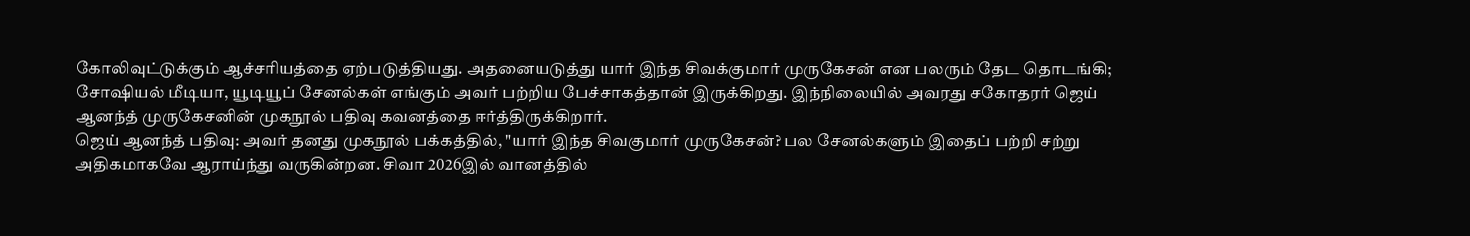கோலிவுட்டுக்கும் ஆச்சரியத்தை ஏற்படுத்தியது. அதனையடுத்து யார் இந்த சிவக்குமார் முருகேசன் என பலரும் தேட தொடங்கி; சோஷியல் மீடியா, யூடியூப் சேனல்கள் எங்கும் அவர் பற்றிய பேச்சாகத்தான் இருக்கிறது. இந்நிலையில் அவரது சகோதரர் ஜெய் ஆனந்த் முருகேசனின் முகநூல் பதிவு கவனத்தை ஈர்த்திருக்கிறார்.
ஜெய் ஆனந்த் பதிவு: அவர் தனது முகநூல் பக்கத்தில், "யார் இந்த சிவகுமார் முருகேசன்? பல சேனல்களும் இதைப் பற்றி சற்று அதிகமாகவே ஆராய்ந்து வருகின்றன. சிவா 2026இல் வானத்தில்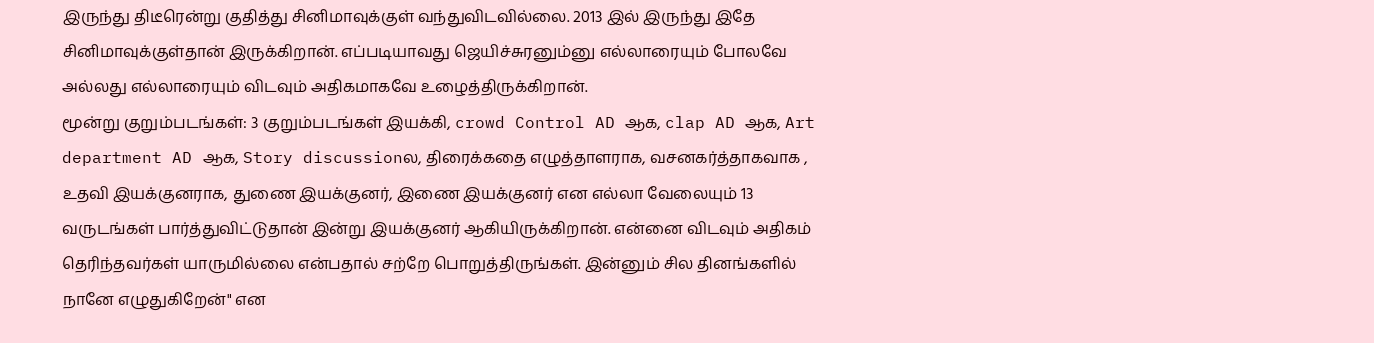இருந்து திடீரென்று குதித்து சினிமாவுக்குள் வந்துவிடவில்லை. 2013 இல் இருந்து இதே சினிமாவுக்குள்தான் இருக்கிறான். எப்படியாவது ஜெயிச்சுரனும்னு எல்லாரையும் போலவே அல்லது எல்லாரையும் விடவும் அதிகமாகவே உழைத்திருக்கிறான்.
மூன்று குறும்படங்கள்: 3 குறும்படங்கள் இயக்கி, crowd Control AD ஆக, clap AD ஆக, Art department AD ஆக, Story discussionல, திரைக்கதை எழுத்தாளராக, வசனகர்த்தாகவாக , உதவி இயக்குனராக, துணை இயக்குனர், இணை இயக்குனர் என எல்லா வேலையும் 13 வருடங்கள் பார்த்துவிட்டுதான் இன்று இயக்குனர் ஆகியிருக்கிறான். என்னை விடவும் அதிகம் தெரிந்தவர்கள் யாருமில்லை என்பதால் சற்றே பொறுத்திருங்கள். இன்னும் சில தினங்களில் நானே எழுதுகிறேன்" என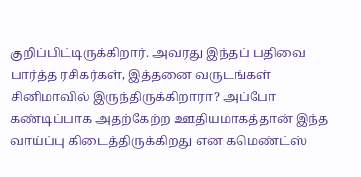குறிப்பிட்டிருக்கிறார். அவரது இந்தப் பதிவை பார்த்த ரசிகர்கள், இத்தனை வருடங்கள் சினிமாவில் இருந்திருக்கிறாரா? அப்போ கண்டிப்பாக அதற்கேற்ற ஊதியமாகத்தான் இந்த வாய்ப்பு கிடைத்திருக்கிறது என கமெண்ட்ஸ்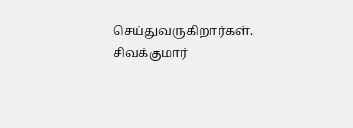செய்துவருகிறார்கள். சிவக்குமார்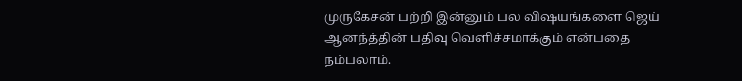முருகேசன் பற்றி இன்னும் பல விஷயங்களை ஜெய் ஆனந்த்தின் பதிவு வெளிச்சமாக்கும் என்பதை நம்பலாம்.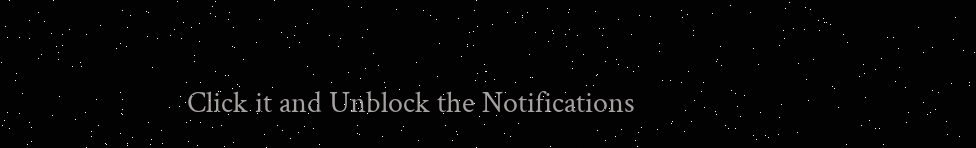Click it and Unblock the Notifications